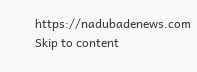https://nadubadenews.com
Skip to content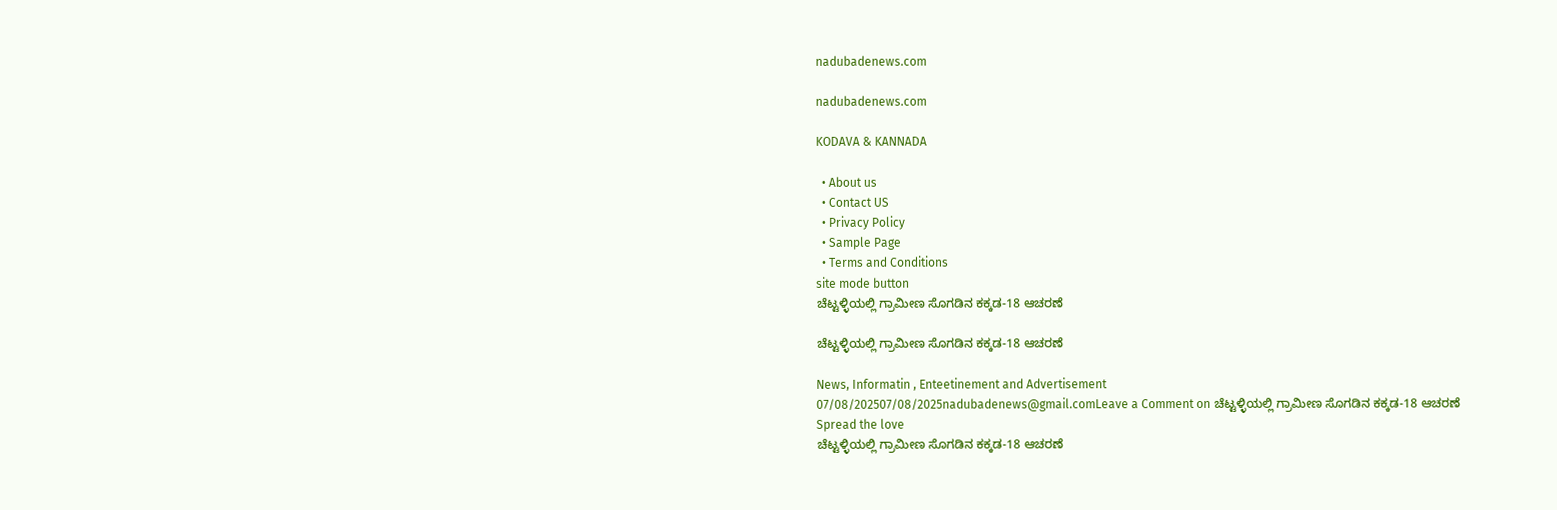nadubadenews.com

nadubadenews.com

KODAVA & KANNADA

  • About us
  • Contact US
  • Privacy Policy
  • Sample Page
  • Terms and Conditions
site mode button
ಚೆಟ್ಟಳ್ಳಿಯಲ್ಲಿ ಗ್ರಾಮೀಣ ಸೊಗಡಿನ ಕಕ್ಕಡ-18 ಆಚರಣೆ

ಚೆಟ್ಟಳ್ಳಿಯಲ್ಲಿ ಗ್ರಾಮೀಣ ಸೊಗಡಿನ ಕಕ್ಕಡ-18 ಆಚರಣೆ

News, Informatin , Enteetinement and Advertisement
07/08/202507/08/2025nadubadenews@gmail.comLeave a Comment on ಚೆಟ್ಟಳ್ಳಿಯಲ್ಲಿ ಗ್ರಾಮೀಣ ಸೊಗಡಿನ ಕಕ್ಕಡ-18 ಆಚರಣೆ
Spread the love
ಚೆಟ್ಟಳ್ಳಿಯಲ್ಲಿ ಗ್ರಾಮೀಣ ಸೊಗಡಿನ ಕಕ್ಕಡ-18 ಆಚರಣೆ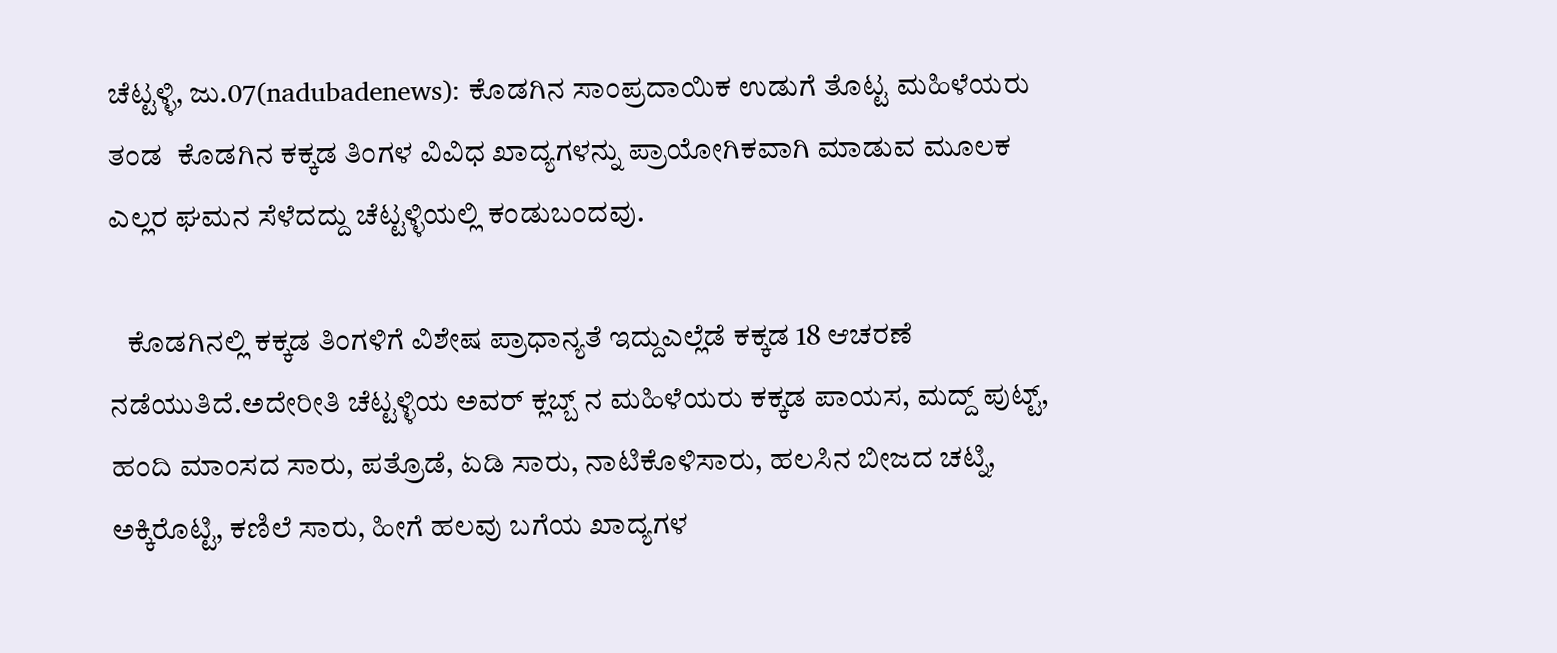ಚೆಟ್ಟಳ್ಳಿ, ಜು.07(nadubadenews): ಕೊಡಗಿನ ಸಾಂಪ್ರದಾಯಿಕ ಉಡುಗೆ ತೊಟ್ಟ ಮಹಿಳೆಯರು ತಂಡ  ಕೊಡಗಿನ ಕಕ್ಕಡ ತಿಂಗಳ ವಿವಿಧ ಖಾದ್ಯಗಳನ್ನು ಪ್ರಾಯೋಗಿಕವಾಗಿ ಮಾಡುವ ಮೂಲಕ ಎಲ್ಲರ ಘಮನ ಸೆಳೆದದ್ದು ಚೆಟ್ಟಳ್ಳಿಯಲ್ಲಿ ಕಂಡುಬಂದವು.

   ಕೊಡಗಿನಲ್ಲಿ ಕಕ್ಕಡ ತಿಂಗಳಿಗೆ ವಿಶೇಷ ಪ್ರಾಧಾನ್ಯತೆ ಇದ್ದುಎಲ್ಲೆಡೆ ಕಕ್ಕಡ 18 ಆಚರಣೆ ನಡೆಯುತಿದೆ.ಅದೇರೀತಿ ಚೆಟ್ಟಳ್ಳಿಯ ಅವರ್ ಕ್ಲಬ್ಬ್ ನ ಮಹಿಳೆಯರು ಕಕ್ಕಡ ಪಾಯಸ, ಮದ್ದ್‌ ಪುಟ್ಟ್, ಹಂದಿ ಮಾಂಸದ ಸಾರು, ಪತ್ರೊಡೆ, ಏಡಿ ಸಾರು, ನಾಟಿಕೊಳಿಸಾರು, ಹಲಸಿನ ಬೀಜದ ಚಟ್ನಿ, ಅಕ್ಕಿರೊಟ್ಟಿ, ಕಣಿಲೆ ಸಾರು, ಹೀಗೆ ಹಲವು ಬಗೆಯ ಖಾದ್ಯಗಳ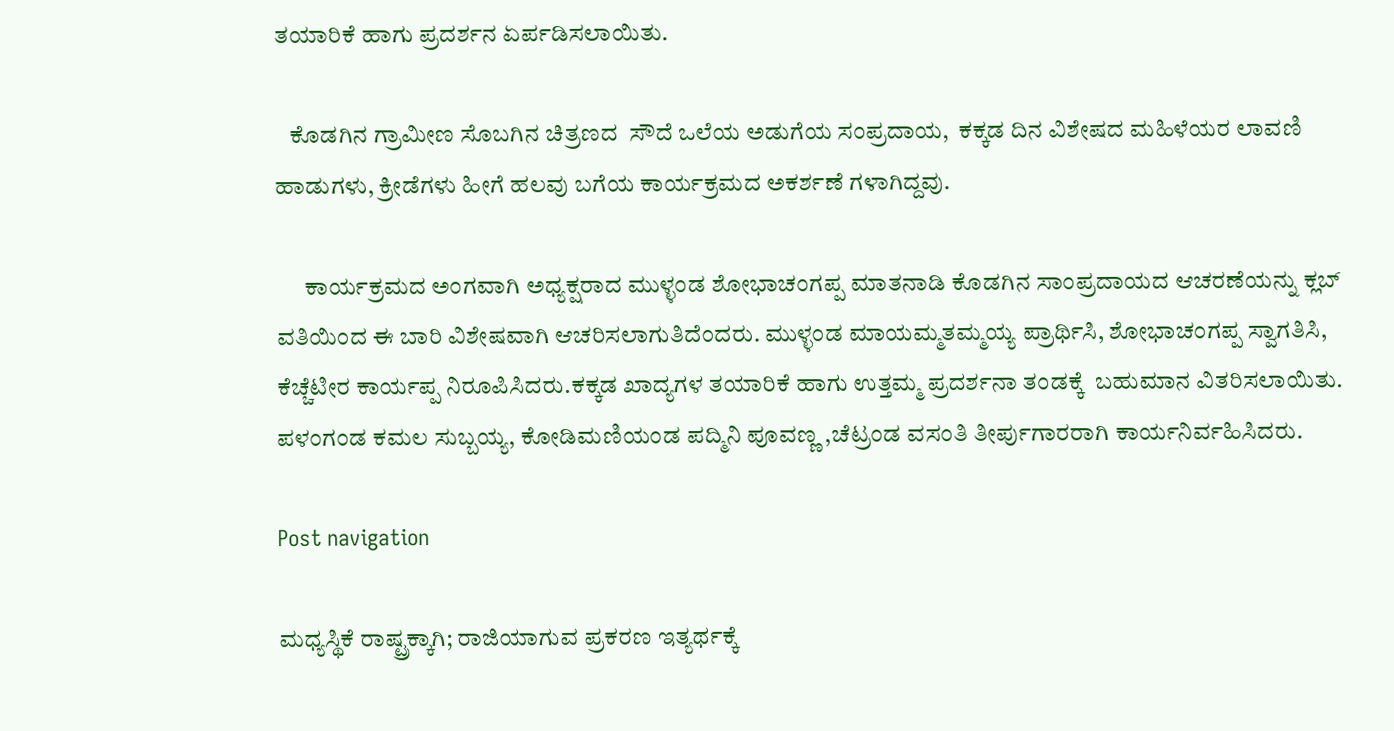ತಯಾರಿಕೆ ಹಾಗು ಪ್ರದರ್ಶನ ಏರ್ಪಡಿಸಲಾಯಿತು.

   ಕೊಡಗಿನ ಗ್ರಾಮೀಣ ಸೊಬಗಿನ ಚಿತ್ರಣದ  ಸೌದೆ ಒಲೆಯ ಅಡುಗೆಯ ಸಂಪ್ರದಾಯ,  ಕಕ್ಕಡ ದಿನ ವಿಶೇಷದ ಮಹಿಳೆಯರ ಲಾವಣಿ ಹಾಡುಗಳು, ಕ್ರೀಡೆಗಳು ಹೀಗೆ ಹಲವು ಬಗೆಯ ಕಾರ್ಯಕ್ರಮದ ಅಕರ್ಶಣೆ ಗಳಾಗಿದ್ದವು.

      ಕಾರ್ಯಕ್ರಮದ ಅಂಗವಾಗಿ ಅಧ್ಯಕ್ಷರಾದ ಮುಳ್ಳಂಡ‌‌ ಶೋಭಾಚಂಗಪ್ಪ ಮಾತನಾಡಿ ಕೊಡಗಿನ ಸಾಂಪ್ರದಾಯದ ಆಚರಣೆಯನ್ನು ಕ್ಲಬ್ ವತಿಯಿಂದ ಈ ಬಾರಿ ವಿಶೇಷವಾಗಿ ಆಚರಿಸಲಾಗುತಿದೆಂದರು. ಮುಳ್ಳಂಡ‌ ಮಾಯಮ್ಮತಮ್ಮಯ್ಯ ಪ್ರಾರ್ಥಿಸಿ, ಶೋಭಾಚಂಗಪ್ಪ ಸ್ವಾಗತಿಸಿ, ಕೆಚ್ಚೆಟೀರ ಕಾರ್ಯಪ್ಪ ನಿರೂಪಿಸಿದರು.ಕಕ್ಕಡ ಖಾದ್ಯಗಳ ತಯಾರಿಕೆ ಹಾಗು ಉತ್ತಮ್ಮ ಪ್ರದರ್ಶನಾ ತಂಡಕ್ಕೆ  ಬಹುಮಾನ ವಿತರಿಸಲಾಯಿತು.  ಪಳಂಗಂಡ ಕಮಲ ಸುಬ್ಬಯ್ಯ, ಕೋಡಿಮಣಿಯಂಡ ಪದ್ಮಿನಿ ಪೂವಣ್ಣ ,ಚೆಟ್ರಂಡ ವಸಂತಿ ತೀರ್ಪುಗಾರರಾಗಿ ಕಾರ್ಯನಿರ್ವಹಿಸಿದರು.

Post navigation

ಮಧ್ಯಸ್ಥಿಕೆ ರಾಷ್ಟ್ರಕ್ಕಾಗಿ; ರಾಜಿಯಾಗುವ ಪ್ರಕರಣ ಇತ್ಯರ್ಥಕ್ಕೆ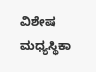ವಿಶೇಷ ಮಧ್ಯಸ್ಥಿಕಾ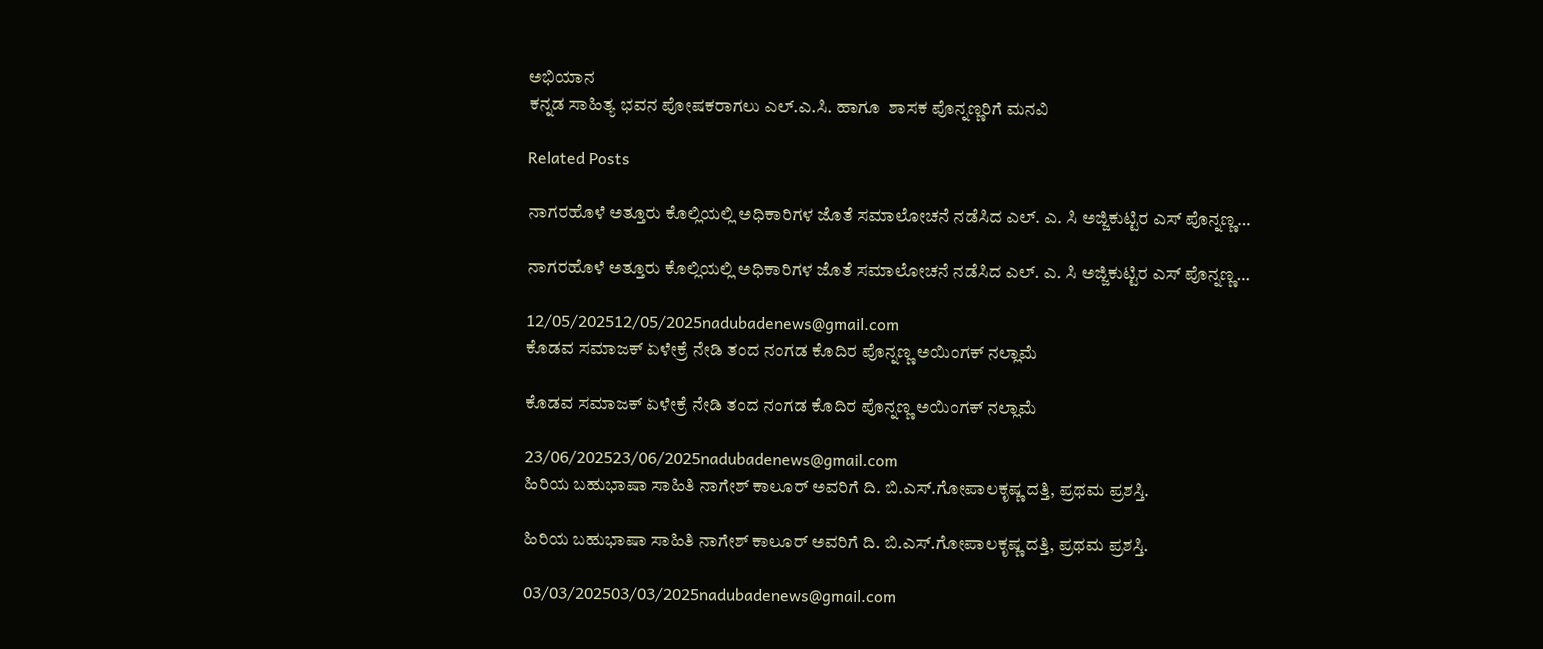ಅಭಿಯಾನ
ಕನ್ನಡ ಸಾಹಿತ್ಯ ಭವನ ಪೋಷಕರಾಗಲು ಎಲ್.ಎ.ಸಿ. ಹಾಗೂ  ಶಾಸಕ ಪೊನ್ನಣ್ಣರಿಗೆ ಮನವಿ

Related Posts

ನಾಗರಹೊಳೆ ಅತ್ತೂರು ಕೊಲ್ಲಿಯಲ್ಲಿ ಅಧಿಕಾರಿಗಳ ಜೊತೆ ಸಮಾಲೋಚನೆ ನಡೆಸಿದ ಎಲ್. ಎ. ಸಿ ಅಜ್ಜಿಕುಟ್ಟಿರ ಎಸ್ ಪೊನ್ನಣ್ಣ…

ನಾಗರಹೊಳೆ ಅತ್ತೂರು ಕೊಲ್ಲಿಯಲ್ಲಿ ಅಧಿಕಾರಿಗಳ ಜೊತೆ ಸಮಾಲೋಚನೆ ನಡೆಸಿದ ಎಲ್. ಎ. ಸಿ ಅಜ್ಜಿಕುಟ್ಟಿರ ಎಸ್ ಪೊನ್ನಣ್ಣ…

12/05/202512/05/2025nadubadenews@gmail.com
ಕೊಡವ ಸಮಾಜಕ್‌ ಏಳೇಕ್ರೆ ನೇಡಿ ತಂದ ನಂಗಡ ಕೊದಿರ ಪೊನ್ನಣ್ಣ ಅಯಿಂಗಕ್‌ ನಲ್ಲಾಮೆ

ಕೊಡವ ಸಮಾಜಕ್‌ ಏಳೇಕ್ರೆ ನೇಡಿ ತಂದ ನಂಗಡ ಕೊದಿರ ಪೊನ್ನಣ್ಣ ಅಯಿಂಗಕ್‌ ನಲ್ಲಾಮೆ

23/06/202523/06/2025nadubadenews@gmail.com
ಹಿರಿಯ ಬಹುಭಾಷಾ ಸಾಹಿತಿ ನಾಗೇಶ್‌ ಕಾಲೂರ್ ಅವರಿಗೆ ದಿ. ಬಿ.ಎಸ್.ಗೋಪಾಲಕೃಷ್ಣ ದತ್ತಿ, ಪ್ರಥಮ ಪ್ರಶಸ್ತಿ.

ಹಿರಿಯ ಬಹುಭಾಷಾ ಸಾಹಿತಿ ನಾಗೇಶ್‌ ಕಾಲೂರ್ ಅವರಿಗೆ ದಿ. ಬಿ.ಎಸ್.ಗೋಪಾಲಕೃಷ್ಣ ದತ್ತಿ, ಪ್ರಥಮ ಪ್ರಶಸ್ತಿ.

03/03/202503/03/2025nadubadenews@gmail.com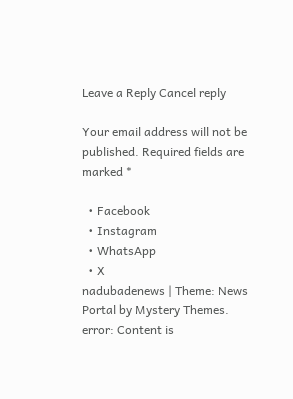Leave a Reply Cancel reply

Your email address will not be published. Required fields are marked *

  • Facebook
  • Instagram
  • WhatsApp
  • X
nadubadenews | Theme: News Portal by Mystery Themes.
error: Content is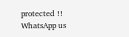protected !!
WhatsApp us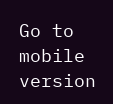Go to mobile version